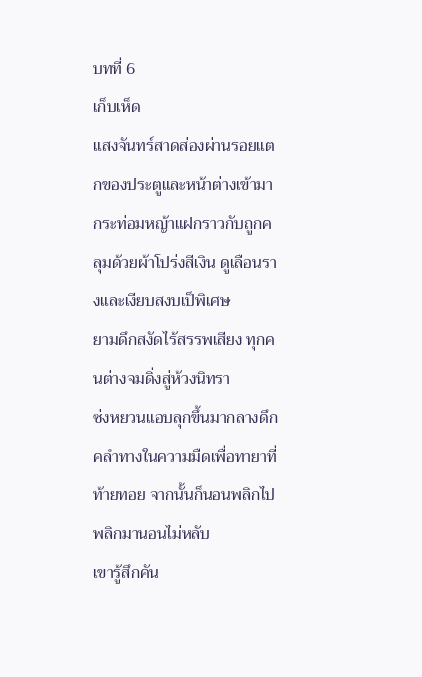บทที่ 6
เก็บเห็ด
แสงจันทร์สาดส่องผ่านรอยแตกของประตูและหน้าต่างเข้ามา กระท่อมหญ้าแฝกราวกับถูกคลุมด้วยผ้าโปร่งสีเงิน ดูเลือนรางและเงียบสงบเป็พิเศษ
ยามดึกสงัดไร้สรรพเสียง ทุกคนต่างจมดิ่งสู่ห้วงนิทรา
ซ่งหยวนแอบลุกขึ้นมากลางดึก คลำทางในความมืดเพื่อทายาที่ท้ายทอย จากนั้นก็นอนพลิกไปพลิกมานอนไม่หลับ
เขารู้สึกคัน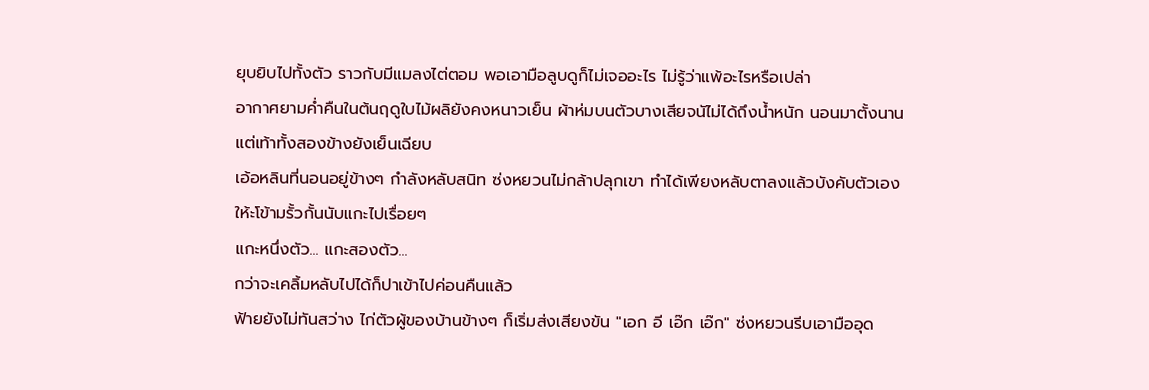ยุบยิบไปทั้งตัว ราวกับมีแมลงไต่ตอม พอเอามือลูบดูก็ไม่เจออะไร ไม่รู้ว่าแพ้อะไรหรือเปล่า
อากาศยามค่ำคืนในต้นฤดูใบไม้ผลิยังคงหนาวเย็น ผ้าห่มบนตัวบางเสียจนัไม่ได้ถึงน้ำหนัก นอนมาตั้งนานแต่เท้าทั้งสองข้างยังเย็นเฉียบ
เอ้อหลินที่นอนอยู่ข้างๆ กำลังหลับสนิท ซ่งหยวนไม่กล้าปลุกเขา ทำได้เพียงหลับตาลงแล้วบังคับตัวเองให้ะโข้ามรั้วกั้นนับแกะไปเรื่อยๆ
แกะหนึ่งตัว... แกะสองตัว...
กว่าจะเคลิ้มหลับไปได้ก็ปาเข้าไปค่อนคืนแล้ว
ฟ้ายยังไม่ทันสว่าง ไก่ตัวผู้ของบ้านข้างๆ ก็เริ่มส่งเสียงขัน "เอก อี เอ๊ก เอ๊ก" ซ่งหยวนรีบเอามืออุด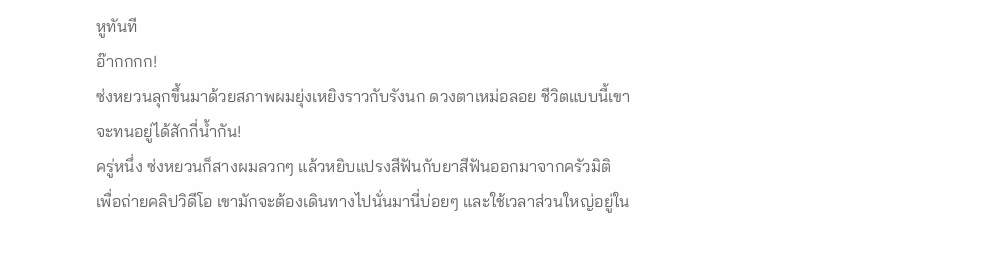หูทันที
อ๊ากกกก!
ซ่งหยวนลุกขึ้นมาด้วยสภาพผมยุ่งเหยิงราวกับรังนก ดวงตาเหม่อลอย ชีวิตแบบนี้เขาจะทนอยู่ได้สักกี่น้ำกัน!
ครู่หนึ่ง ซ่งหยวนก็สางผมลวกๆ แล้วหยิบแปรงสีฟันกับยาสีฟันออกมาจากครัวมิติ
เพื่อถ่ายคลิปวิดีโอ เขามักจะต้องเดินทางไปนั่นมานี่บ่อยๆ และใช้เวลาส่วนใหญ่อยู่ใน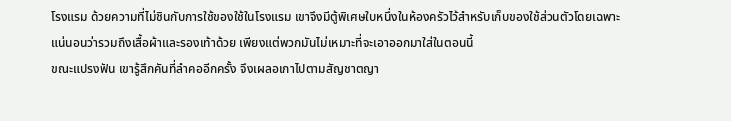โรงแรม ด้วยความที่ไม่ชินกับการใช้ของใช้ในโรงแรม เขาจึงมีตู้พิเศษใบหนึ่งในห้องครัวไว้สำหรับเก็บของใช้ส่วนตัวโดยเฉพาะ
แน่นอนว่ารวมถึงเสื้อผ้าและรองเท้าด้วย เพียงแต่พวกมันไม่เหมาะที่จะเอาออกมาใส่ในตอนนี้
ขณะแปรงฟัน เขารู้สึกคันที่ลำคออีกครั้ง จึงเผลอเกาไปตามสัญชาตญา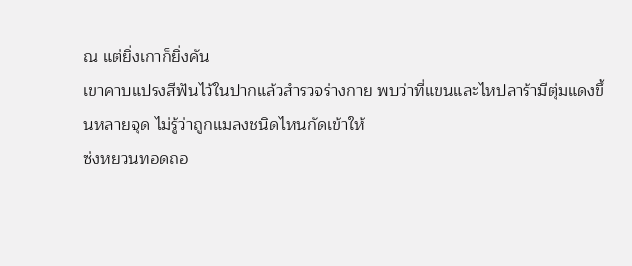ณ แต่ยิ่งเกาก็ยิ่งคัน
เขาคาบแปรงสีฟันไว้ในปากแล้วสำรวจร่างกาย พบว่าที่แขนและไหปลาร้ามีตุ่มแดงขึ้นหลายจุด ไม่รู้ว่าถูกแมลงชนิดไหนกัดเข้าให้
ซ่งหยวนทอดถอ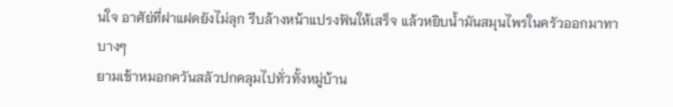นใจ อาศัย่ที่ฝาแฝดยังไม่ลุก รีบล้างหน้าแปรงฟันให้เสร็จ แล้วหยิบน้ำมันสมุนไพรในครัวออกมาทาบางๆ
ยามเช้าหมอกควันสลัวปกคลุมไปทั่วทั้งหมู่บ้าน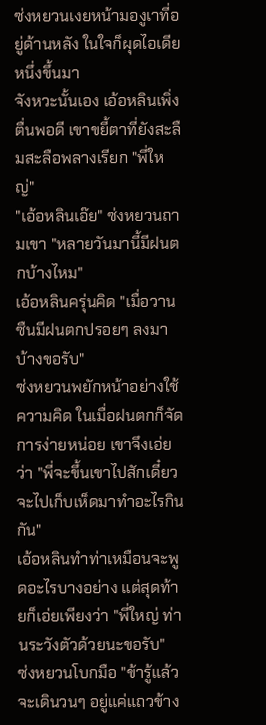ซ่งหยวนเงยหน้ามองูเาที่อยู่ด้านหลัง ในใจก็ผุดไอเดียหนึ่งขึ้นมา
จังหวะนั้นเอง เอ้อหลินเพิ่งตื่นพอดี เขาขยี้ตาที่ยังสะลืมสะลือพลางเรียก "พี่ใหญ่"
"เอ้อหลินเอ๊ย" ซ่งหยวนถามเขา "หลายวันมานี้มีฝนตกบ้างไหม"
เอ้อหลินครุ่นคิด "เมื่อวานซืนมีฝนตกปรอยๆ ลงมาบ้างขอรับ"
ซ่งหยวนพยักหน้าอย่างใช้ความคิด ในเมื่อฝนตกก็จัดการง่ายหน่อย เขาจึงเอ่ยว่า "พี่จะขึ้นเขาไปสักเดี๋ยว จะไปเก็บเห็ดมาทำอะไรกินกัน"
เอ้อหลินทำท่าเหมือนจะพูดอะไรบางอย่าง แต่สุดท้ายก็เอ่ยเพียงว่า "พี่ใหญ่ ท่านระวังตัวด้วยนะขอรับ"
ซ่งหยวนโบกมือ "ข้ารู้แล้ว จะเดินวนๆ อยู่แค่แถวข้าง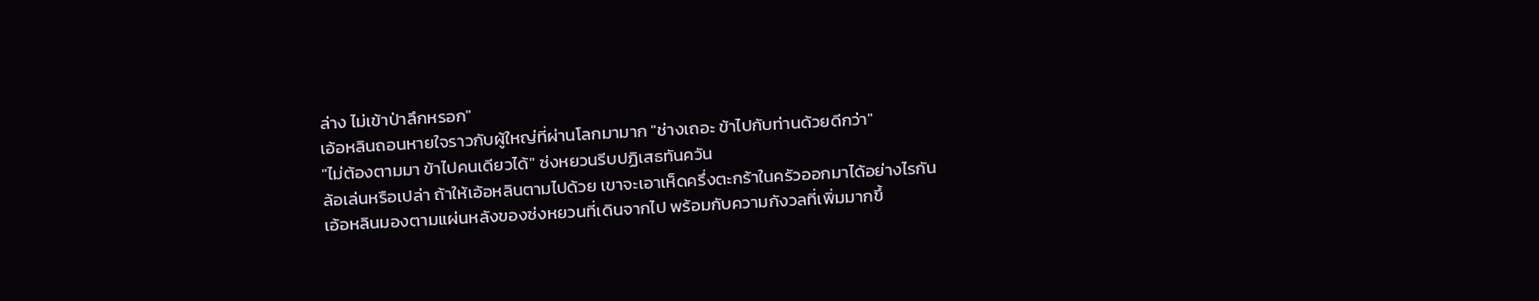ล่าง ไม่เข้าป่าลึกหรอก"
เอ้อหลินถอนหายใจราวกับผู้ใหญ่ที่ผ่านโลกมามาก "ช่างเถอะ ข้าไปกับท่านด้วยดีกว่า"
"ไม่ต้องตามมา ข้าไปคนเดียวได้" ซ่งหยวนรีบปฏิเสธทันควัน
ล้อเล่นหรือเปล่า ถ้าให้เอ้อหลินตามไปด้วย เขาจะเอาเห็ดครึ่งตะกร้าในครัวออกมาได้อย่างไรกัน
เอ้อหลินมองตามแผ่นหลังของซ่งหยวนที่เดินจากไป พร้อมกับความกังวลที่เพิ่มมากขึ้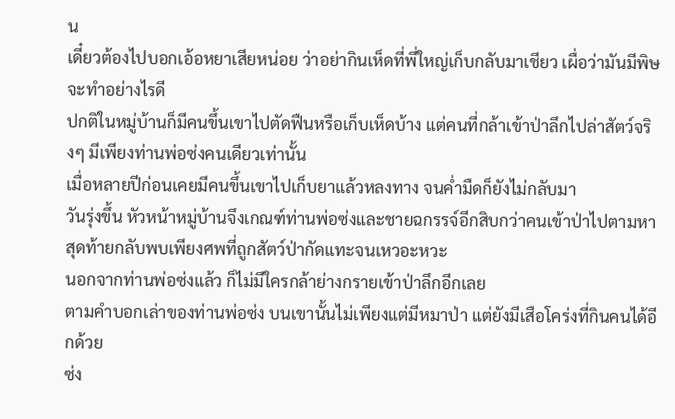น
เดี๋ยวต้องไปบอกเอ้อหยาเสียหน่อย ว่าอย่ากินเห็ดที่พี่ใหญ่เก็บกลับมาเชียว เผื่อว่ามันมีพิษจะทำอย่างไรดี
ปกติในหมู่บ้านก็มีคนขึ้นเขาไปตัดฟืนหรือเก็บเห็ดบ้าง แต่คนที่กล้าเข้าป่าลึกไปล่าสัตว์จริงๆ มีเพียงท่านพ่อซ่งคนเดียวเท่านั้น
เมื่อหลายปีก่อนเคยมีคนขึ้นเขาไปเก็บยาแล้วหลงทาง จนค่ำมืดก็ยังไม่กลับมา
วันรุ่งขึ้น หัวหน้าหมู่บ้านจึงเกณฑ์ท่านพ่อซ่งและชายฉกรรจ์อีกสิบกว่าคนเข้าป่าไปตามหา
สุดท้ายกลับพบเพียงศพที่ถูกสัตว์ป่ากัดแทะจนเหวอะหวะ
นอกจากท่านพ่อซ่งแล้ว ก็ไม่มีใครกล้าย่างกรายเข้าป่าลึกอีกเลย
ตามคำบอกเล่าของท่านพ่อซ่ง บนเขานั้นไม่เพียงแต่มีหมาป่า แต่ยังมีเสือโคร่งที่กินคนได้อีกด้วย
ซ่ง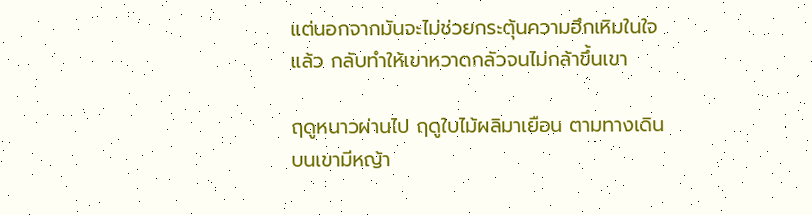แต่นอกจากมันจะไม่ช่วยกระตุ้นความฮึกเหิมในใจแล้ว กลับทำให้เขาหวาดกลัวจนไม่กล้าขึ้นเขา

ฤดูหนาวผ่านไป ฤดูใบไม้ผลิมาเยือน ตามทางเดินบนเขามีหญ้า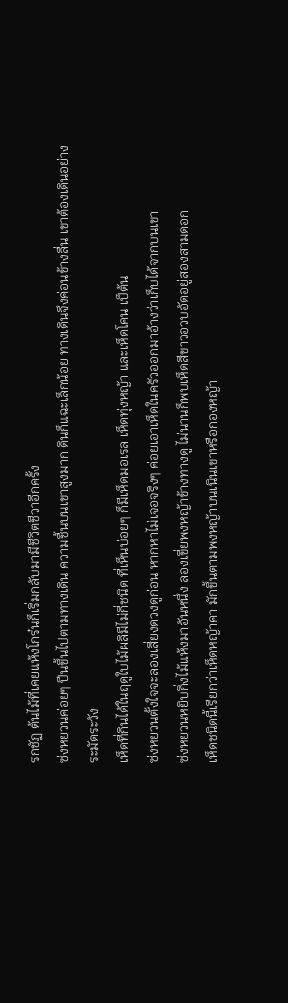รกชัฏ ต้นไม้ที่เคยแห้งโกร๋นก็เริ่มกลับมามีชีวิตชีวาอีกครั้ง
ซ่งหยวนค่อยๆ ปีนขึ้นไปตามทางเดิน ความชื้นบนเขาสูงมาก ดินก็แฉะเล็กน้อย ทางเดินจึงค่อนข้างลื่น เขาต้องเดินอย่างระมัดระวัง
เห็ดที่กินได้ในฤดูใบไม้ผลิมีไม่กี่ชนิด ที่เห็นบ่อยๆ ก็มีเห็ดมอเรล เห็ดทุ่งหญ้า และเห็ดโคน เป็ต้น
ซ่งหยวนตั้งใจจะลองเสี่ยงดวงดูก่อน หากหาไม่เจอจริงๆ ค่อยเอาเห็ดในครัวออกมาอ้างว่าเก็บได้จากบนเขา
ซ่งหยวนหยิบกิ่งไม้แห้งมาอันหนึ่ง ลองเขี่ยพงหญ้าข้างทางดู ไม่นานก็พบเห็ดสีขาวอวบอัดอยู่สองสามดอก
เห็ดชนิดนี้เรียกว่าเห็ดหญ้าคา มักขึ้นตามพงหญ้าบนเนินเขาหรือกองหญ้า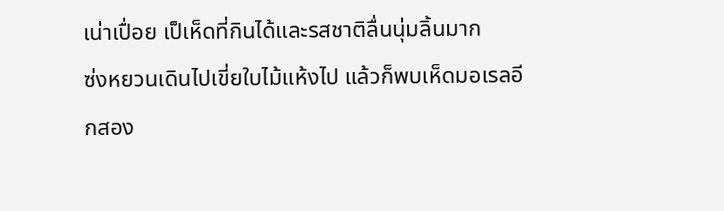เน่าเปื่อย เป็เห็ดที่กินได้และรสชาติลื่นนุ่มลิ้นมาก
ซ่งหยวนเดินไปเขี่ยใบไม้แห้งไป แล้วก็พบเห็ดมอเรลอีกสอง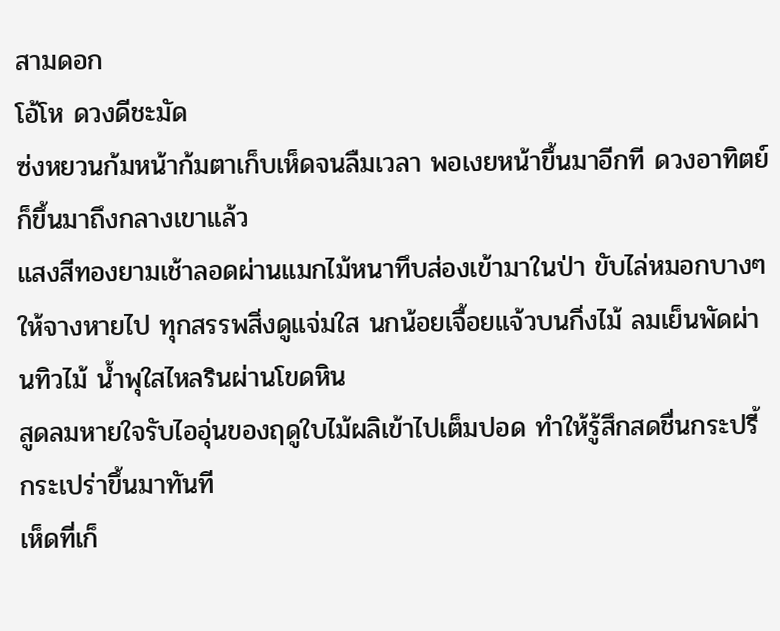สามดอก
โอ้โห ดวงดีชะมัด
ซ่งหยวนก้มหน้าก้มตาเก็บเห็ดจนลืมเวลา พอเงยหน้าขึ้นมาอีกที ดวงอาทิตย์ก็ขึ้นมาถึงกลางเขาแล้ว
แสงสีทองยามเช้าลอดผ่านแมกไม้หนาทึบส่องเข้ามาในป่า ขับไล่หมอกบางๆ ให้จางหายไป ทุกสรรพสิ่งดูแจ่มใส นกน้อยเจื้อยแจ้วบนกิ่งไม้ ลมเย็นพัดผ่านทิวไม้ น้ำพุใสไหลรินผ่านโขดหิน
สูดลมหายใจรับไออุ่นของฤดูใบไม้ผลิเข้าไปเต็มปอด ทำให้รู้สึกสดชื่นกระปรี้กระเปร่าขึ้นมาทันที
เห็ดที่เก็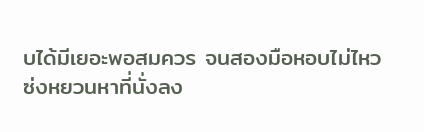บได้มีเยอะพอสมควร จนสองมือหอบไม่ไหว
ซ่งหยวนหาที่นั่งลง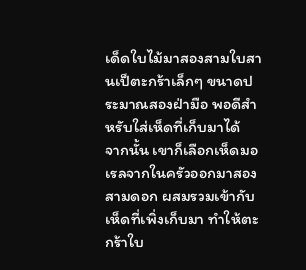เด็ดใบไม้มาสองสามใบสานเป็ตะกร้าเล็กๆ ขนาดประมาณสองฝ่ามือ พอดีสำหรับใส่เห็ดที่เก็บมาได้
จากนั้น เขาก็เลือกเห็ดมอเรลจากในครัวออกมาสองสามดอก ผสมรวมเข้ากับเห็ดที่เพิ่งเก็บมา ทำให้ตะกร้าใบ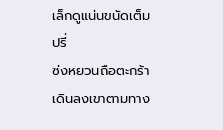เล็กดูแน่นขนัดเต็มปรี่
ซ่งหยวนถือตะกร้าเดินลงเขาตามทาง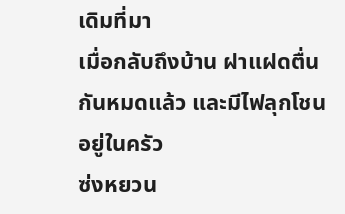เดิมที่มา
เมื่อกลับถึงบ้าน ฝาแฝดตื่นกันหมดแล้ว และมีไฟลุกโชนอยู่ในครัว
ซ่งหยวน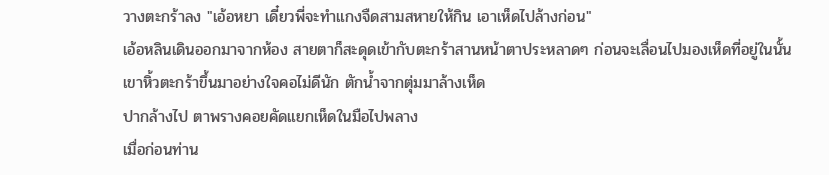วางตะกร้าลง "เอ้อหยา เดี๋ยวพี่จะทำแกงจืดสามสหายให้กิน เอาเห็ดไปล้างก่อน"
เอ้อหลินเดินออกมาจากห้อง สายตาก็สะดุดเข้ากับตะกร้าสานหน้าตาประหลาดๆ ก่อนจะเลื่อนไปมองเห็ดที่อยู่ในนั้น
เขาหิ้วตะกร้าขึ้นมาอย่างใจคอไม่ดีนัก ตักน้ำจากตุ่มมาล้างเห็ด
ปากล้างไป ตาพรางคอยคัดแยกเห็ดในมือไปพลาง
เมื่อก่อนท่าน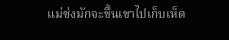แม่ซ่งมักจะขึ้นเขาไปเก็บเห็ด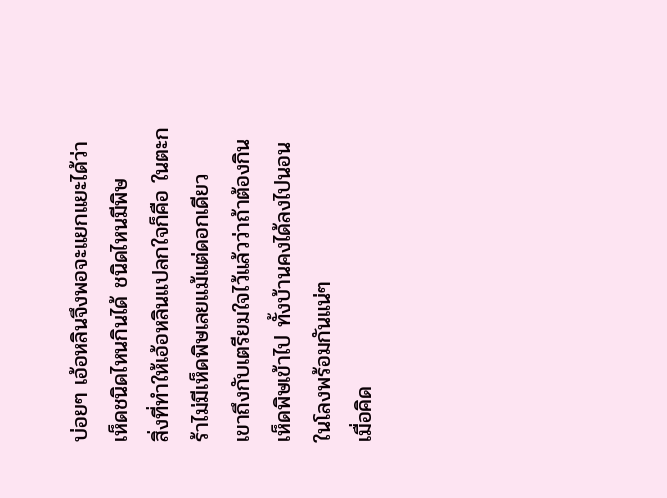บ่อยๆ เอ้อหลินจึงพอจะแยกแยะได้ว่าเห็ดชนิดไหนกินได้ ชนิดไหนมีพิษ
สิ่งที่ทำให้เอ้อหลินแปลกใจก็คือ ในตะกร้าไม่มีเห็ดพิษเลยแม้แต่ดอกเดียว
เขาถึงกับเตรียมใจไว้แล้วว่าถ้าต้องกินเห็ดพิษเข้าไป ทั้งบ้านคงได้ลงไปนอนในโลงพร้อมกันแน่ๆ
เมื่อคิด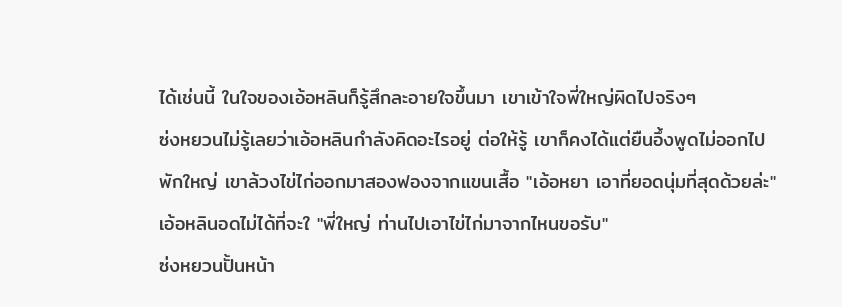ได้เช่นนี้ ในใจของเอ้อหลินก็รู้สึกละอายใจขึ้นมา เขาเข้าใจพี่ใหญ่ผิดไปจริงๆ
ซ่งหยวนไม่รู้เลยว่าเอ้อหลินกำลังคิดอะไรอยู่ ต่อให้รู้ เขาก็คงได้แต่ยืนอึ้งพูดไม่ออกไปพักใหญ่ เขาล้วงไข่ไก่ออกมาสองฟองจากแขนเสื้อ "เอ้อหยา เอาที่ยอดนุ่มที่สุดด้วยล่ะ"
เอ้อหลินอดไม่ได้ที่จะใ "พี่ใหญ่ ท่านไปเอาไข่ไก่มาจากไหนขอรับ"
ซ่งหยวนปั้นหน้า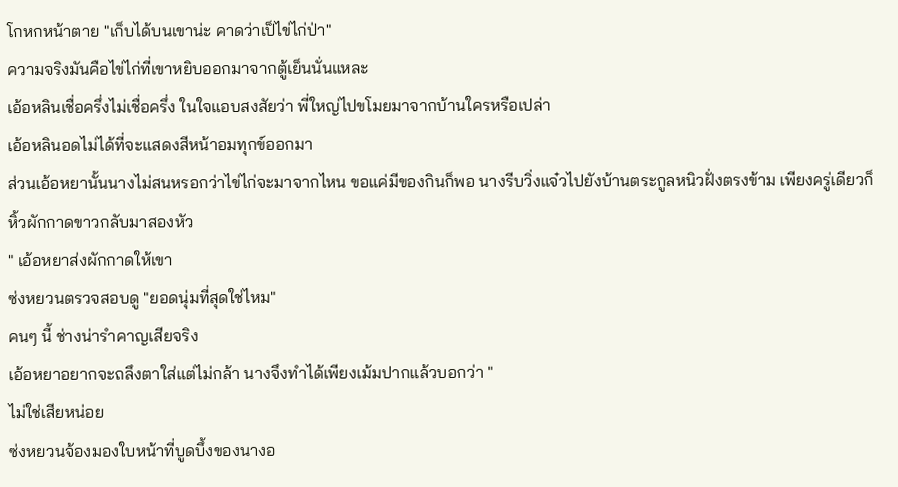โกหกหน้าตาย "เก็บได้บนเขาน่ะ คาดว่าเป็ไข่ไก่ป่า"
ความจริงมันคือไข่ไก่ที่เขาหยิบออกมาจากตู้เย็นนั่นแหละ
เอ้อหลินเชื่อครึ่งไม่เชื่อครึ่ง ในใจแอบสงสัยว่า พี่ใหญ่ไปขโมยมาจากบ้านใครหรือเปล่า
เอ้อหลินอดไม่ได้ที่จะแสดงสีหน้าอมทุกข์ออกมา
ส่วนเอ้อหยานั้นนางไม่สนหรอกว่าไข่ไก่จะมาจากไหน ขอแค่มีของกินก็พอ นางรีบวิ่งแจ๋วไปยังบ้านตระกูลหนิวฝั่งตรงข้าม เพียงครู่เดียวก็หิ้วผักกาดขาวกลับมาสองหัว
" เอ้อหยาส่งผักกาดให้เขา
ซ่งหยวนตรวจสอบดู "ยอดนุ่มที่สุดใช่ไหม"
คนๆ นี้ ช่างน่ารำคาญเสียจริง
เอ้อหยาอยากจะถลึงตาใส่แต่ไม่กล้า นางจึงทำได้เพียงเม้มปากแล้วบอกว่า "
ไม่ใช่เสียหน่อย
ซ่งหยวนจ้องมองใบหน้าที่บูดบึ้งของนางอ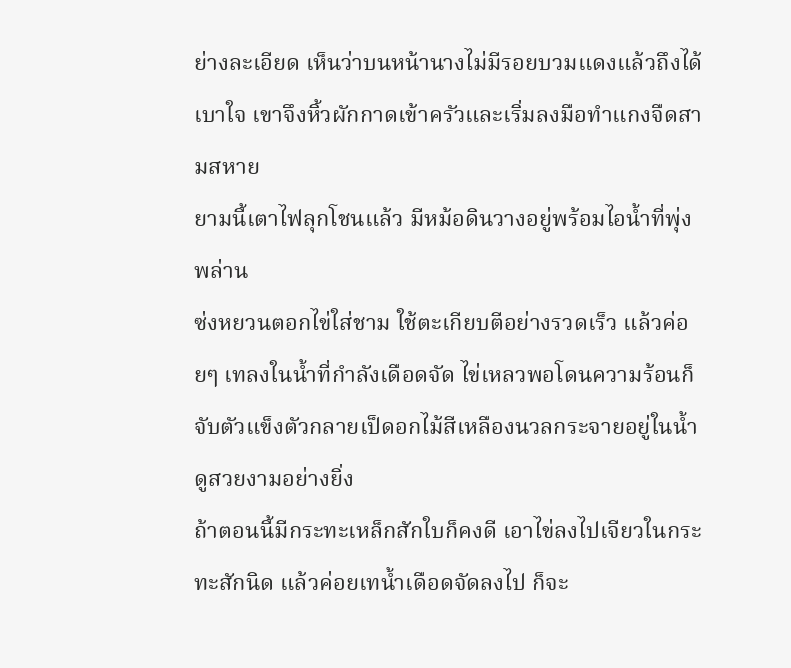ย่างละเอียด เห็นว่าบนหน้านางไม่มีรอยบวมแดงแล้วถึงได้เบาใจ เขาจึงหิ้วผักกาดเข้าครัวและเริ่มลงมือทำแกงจืดสามสหาย
ยามนี้เตาไฟลุกโชนแล้ว มีหม้อดินวางอยู่พร้อมไอน้ำที่พุ่งพล่าน
ซ่งหยวนตอกไข่ใส่ชาม ใช้ตะเกียบตีอย่างรวดเร็ว แล้วค่อยๆ เทลงในน้ำที่กำลังเดือดจัด ไข่เหลวพอโดนความร้อนก็จับตัวแข็งตัวกลายเป็ดอกไม้สีเหลืองนวลกระจายอยู่ในน้ำ ดูสวยงามอย่างยิ่ง
ถ้าตอนนี้มีกระทะเหล็กสักใบก็คงดี เอาไข่ลงไปเจียวในกระทะสักนิด แล้วค่อยเทน้ำเดือดจัดลงไป ก็จะ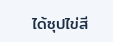ได้ซุปไข่สี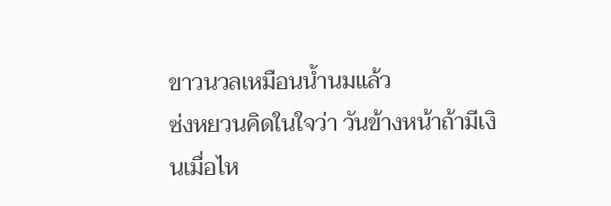ขาวนวลเหมือนน้ำนมแล้ว
ซ่งหยวนคิดในใจว่า วันข้างหน้าถ้ามีเงินเมื่อไห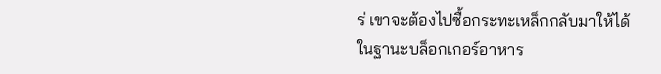ร่ เขาจะต้องไปซื้อกระทะเหล็กกลับมาให้ได้
ในฐานะบล็อกเกอร์อาหาร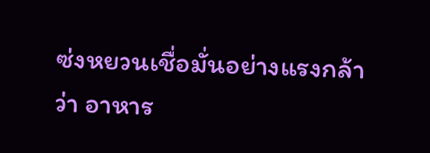ซ่งหยวนเชื่อมั่นอย่างแรงกล้าว่า อาหาร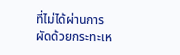ที่ไม่ได้ผ่านการผัดด้วยกระทะเห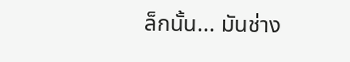ล็กนั้น... มันช่าง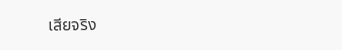เสียจริง